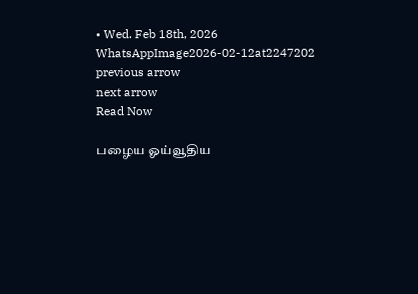• Wed. Feb 18th, 2026
WhatsAppImage2026-02-12at2247202
previous arrow
next arrow
Read Now

பழைய ஓய்வூதிய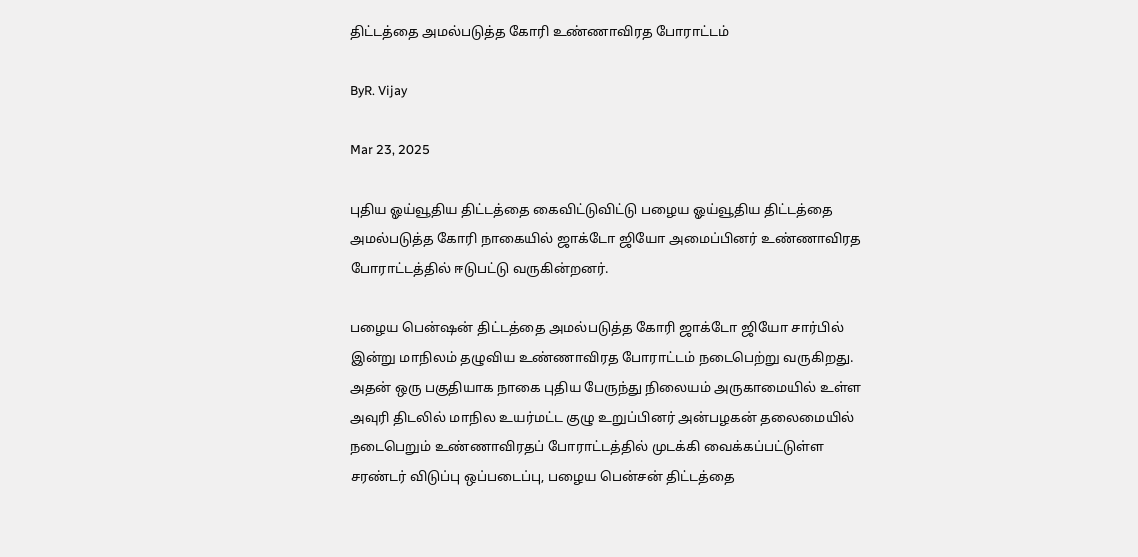திட்டத்தை அமல்படுத்த கோரி உண்ணாவிரத போராட்டம்

ByR. Vijay

Mar 23, 2025

புதிய ஓய்வூதிய திட்டத்தை கைவிட்டுவிட்டு பழைய ஓய்வூதிய திட்டத்தை அமல்படுத்த கோரி நாகையில் ஜாக்டோ ஜியோ அமைப்பினர் உண்ணாவிரத போராட்டத்தில் ஈடுபட்டு வருகின்றனர்.

பழைய பென்ஷன் திட்டத்தை அமல்படுத்த கோரி ஜாக்டோ ஜியோ சார்பில் இன்று மாநிலம் தழுவிய உண்ணாவிரத போராட்டம் நடைபெற்று வருகிறது. அதன் ஒரு பகுதியாக நாகை புதிய பேருந்து நிலையம் அருகாமையில் உள்ள அவுரி திடலில் மாநில உயர்மட்ட குழு உறுப்பினர் அன்பழகன் தலைமையில் நடைபெறும் உண்ணாவிரதப் போராட்டத்தில் முடக்கி வைக்கப்பட்டுள்ள சரண்டர் விடுப்பு ஒப்படைப்பு, பழைய பென்சன் திட்டத்தை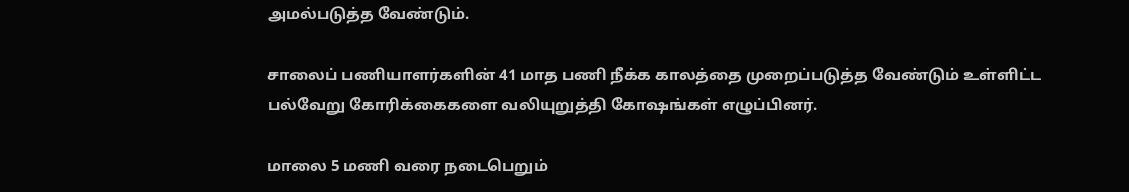அமல்படுத்த வேண்டும்.

சாலைப் பணியாளர்களின் 41 மாத பணி நீக்க காலத்தை முறைப்படுத்த வேண்டும் உள்ளிட்ட பல்வேறு கோரிக்கைகளை வலியுறுத்தி கோஷங்கள் எழுப்பினர்.

மாலை 5 மணி வரை நடைபெறும்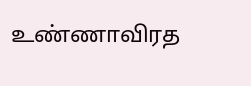உண்ணாவிரத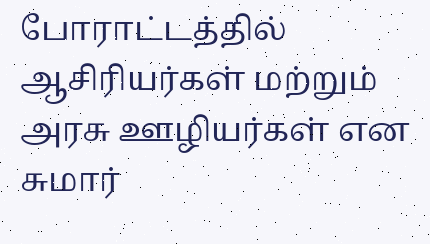போராட்டத்தில் ஆசிரியர்கள் மற்றும் அரசு ஊழியர்கள் என சுமார்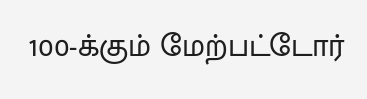100-க்கும் மேற்பட்டோர்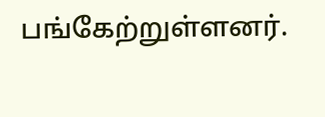பங்கேற்றுள்ளனர்.